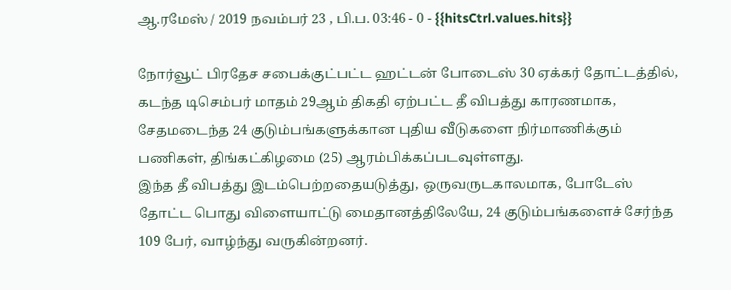ஆ.ரமேஸ் / 2019 நவம்பர் 23 , பி.ப. 03:46 - 0 - {{hitsCtrl.values.hits}}

நோர்வூட் பிரதேச சபைக்குட்பட்ட ஹட்டன் போடைஸ் 30 ஏக்கர் தோட்டத்தில், கடந்த டிசெம்பர் மாதம் 29ஆம் திகதி ஏற்பட்ட தீ விபத்து காரணமாக, சேதமடைந்த 24 குடும்பங்களுக்கான புதிய வீடுகளை நிர்மாணிக்கும் பணிகள், திங்கட்கிழமை (25) ஆரம்பிக்கப்படவுள்ளது.
இந்த தீ விபத்து இடம்பெற்றதையடுத்து, ஒருவருடகாலமாக, போடேஸ் தோட்ட பொது விளையாட்டு மைதானத்திலேயே, 24 குடும்பங்களைச் சேர்ந்த 109 பேர், வாழ்ந்து வருகின்றனர்.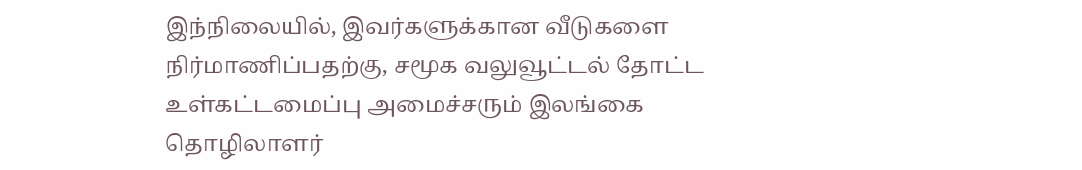இந்நிலையில், இவர்களுக்கான வீடுகளை நிர்மாணிப்பதற்கு, சமூக வலுவூட்டல் தோட்ட உள்கட்டமைப்பு அமைச்சரும் இலங்கை தொழிலாளர்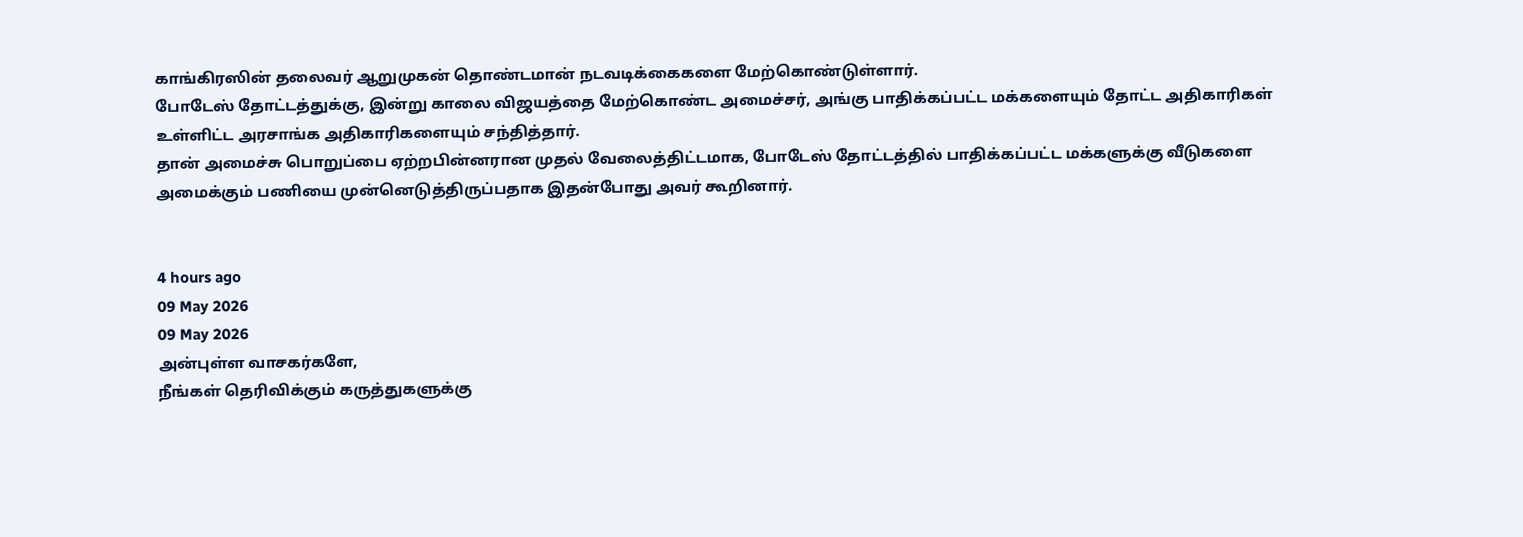காங்கிரஸின் தலைவர் ஆறுமுகன் தொண்டமான் நடவடிக்கைகளை மேற்கொண்டுள்ளார்.
போடேஸ் தோட்டத்துக்கு, இன்று காலை விஜயத்தை மேற்கொண்ட அமைச்சர், அங்கு பாதிக்கப்பட்ட மக்களையும் தோட்ட அதிகாரிகள் உள்ளிட்ட அரசாங்க அதிகாரிகளையும் சந்தித்தார்.
தான் அமைச்சு பொறுப்பை ஏற்றபின்னரான முதல் வேலைத்திட்டமாக, போடேஸ் தோட்டத்தில் பாதிக்கப்பட்ட மக்களுக்கு வீடுகளை அமைக்கும் பணியை முன்னெடுத்திருப்பதாக இதன்போது அவர் கூறினார்.


4 hours ago
09 May 2026
09 May 2026
அன்புள்ள வாசகர்களே,
நீங்கள் தெரிவிக்கும் கருத்துகளுக்கு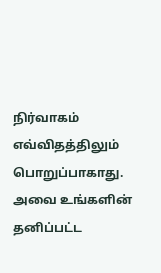நிர்வாகம் எவ்விதத்திலும் பொறுப்பாகாது. அவை உங்களின் தனிப்பட்ட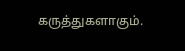கருத்துகளாகும்.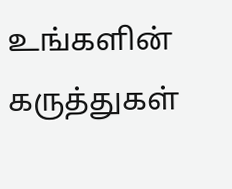உங்களின் கருத்துகள்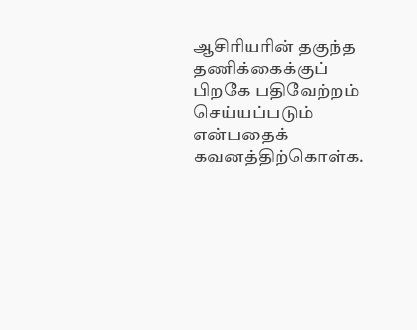ஆசிரியரின் தகுந்த தணிக்கைக்குப் பிறகே பதிவேற்றம் செய்யப்படும் என்பதைக் கவனத்திற்கொள்க.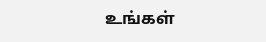உங்கள்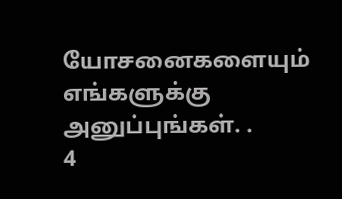யோசனைகளையும் எங்களுக்கு அனுப்புங்கள். .
4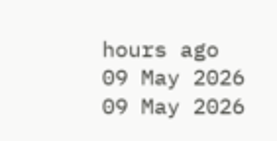hours ago
09 May 2026
09 May 2026